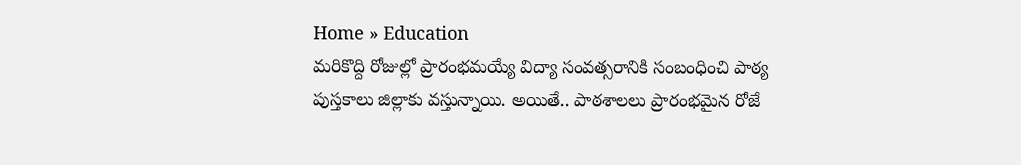Home » Education
మరికొద్ది రోజుల్లో ప్రారంభమయ్యే విద్యా సంవత్సరానికి సంబంధించి పాఠ్య పుస్తకాలు జిల్లాకు వస్తున్నాయి. అయితే.. పాఠశాలలు ప్రారంభమైన రోజే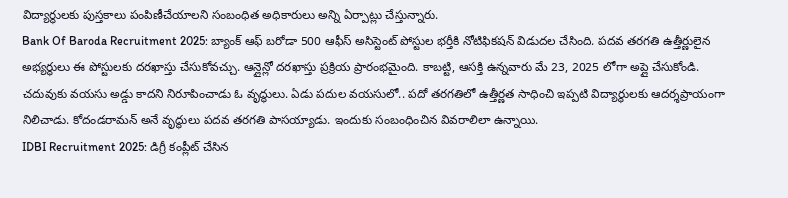విద్యార్థులకు పుస్తకాలు పంపిణీచేయాలని సంబంధిత అధికారులు అన్ని ఏర్పాట్లు చేస్తున్నారు.
Bank Of Baroda Recruitment 2025: బ్యాంక్ ఆఫ్ బరోడా 500 ఆఫీస్ అసిస్టెంట్ పోస్టుల భర్తీకి నోటిఫికషన్ విడుదల చేసింది. పదవ తరగతి ఉత్తీర్ణులైన అభ్యర్థులు ఈ పోస్టులకు దరఖాస్తు చేసుకోవచ్చు. ఆన్లైన్లో దరఖాస్తు ప్రక్రియ ప్రారంభమైంది. కాబట్టి, ఆసక్తి ఉన్నవారు మే 23, 2025 లోగా అప్లై చేసుకోండి.
చదువుకు వయసు అడ్డు కాదని నిరూపించాడు ఓ వృద్థులు. ఏడు పదుల వయసులో.. పదో తరగతిలో ఉత్తీర్ణత సాధించి ఇప్పటి విద్యార్థులకు ఆదర్శప్రాయంగా నిలిచాడు. కోదండరామన్ అనే వృద్థులు పదవ తరగతి పాసయ్యాడు. ఇందుకు సంబంధించిన వివరాలిలా ఉన్నాయి.
IDBI Recruitment 2025: డిగ్రీ కంప్లీట్ చేసిన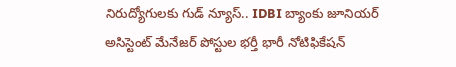నిరుద్యోగులకు గుడ్ న్యూస్.. IDBI బ్యాంకు జూనియర్ అసిస్టెంట్ మేనేజర్ పోస్టుల భర్తీ భారీ నోటిఫికేషన్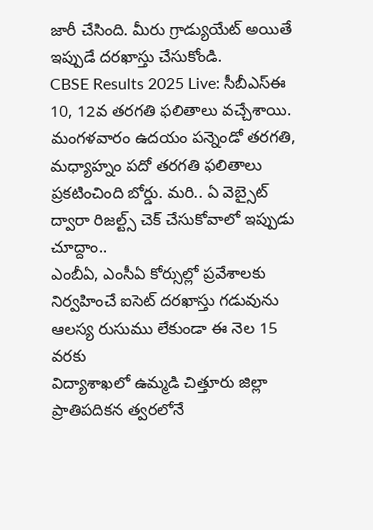జారీ చేసింది. మీరు గ్రాడ్యుయేట్ అయితే ఇప్పుడే దరఖాస్తు చేసుకోండి.
CBSE Results 2025 Live: సీబీఎస్ఈ 10, 12వ తరగతి ఫలితాలు వచ్చేశాయి. మంగళవారం ఉదయం పన్నెండో తరగతి, మధ్యాహ్నం పదో తరగతి ఫలితాలు ప్రకటించింది బోర్డు. మరి.. ఏ వెబ్సైట్ ద్వారా రిజల్ట్స్ చెక్ చేసుకోవాలో ఇప్పుడు చూద్దాం..
ఎంబీఏ, ఎంసీఏ కోర్సుల్లో ప్రవేశాలకు నిర్వహించే ఐసెట్ దరఖాస్తు గడువును ఆలస్య రుసుము లేకుండా ఈ నెల 15 వరకు
విద్యాశాఖలో ఉమ్మడి చిత్తూరు జిల్లా ప్రాతిపదికన త్వరలోనే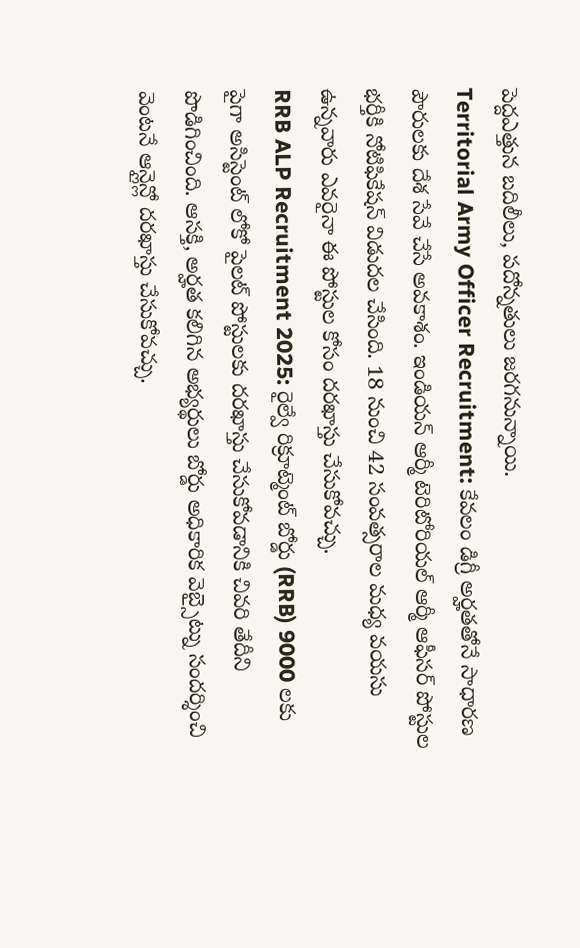పెద్దఎత్తున బదిలీలు, పదోన్నతులు జరగనున్నాయి.
Territorial Army Officer Recruitment: కేవలం డిగ్రీ అర్హతతోనే సాధారణ పౌరులకు దేశ సేవే చేసే అవకాశం. ఇండియన్ ఆర్మీ టెరిటోరియల్ ఆర్మీ ఆఫీసర్ పోస్టుల భర్తీకి నోటిఫికేషన్ విడుదల చేసింది. 18 నుంచి 42 సంవత్సరాల మధ్య వయసు ఉన్నవారు ఎవరైనా ఈ పోస్టుల కోసం దరఖాస్తు చేసుకోవచ్చు.
RRB ALP Recruitment 2025: రైల్వే రిక్రూట్మెంట్ బోర్డు (RRB) 9000 లకు పైగా అసిస్టెంట్ లోకో పైలట్ పోస్టులకు దరఖాస్తు చేసుకోవడానికి చివరి తేదీని పొడిగించింది. ఆసక్తి, అర్హత కలిగిన అభ్యర్థులు బోర్డు అధికారిక వెబ్సైట్ను సందర్శించి వెంటనే ఆన్లైన్లో దరఖాస్తు చేసుకోవచ్చు.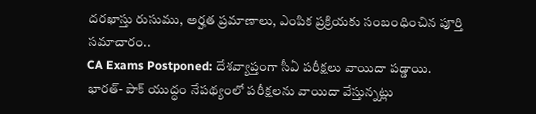దరఖాస్తు రుసుము, అర్హత ప్రమాణాలు, ఎంపిక ప్రక్రియకు సంబంధించిన పూర్తి సమాచారం..
CA Exams Postponed: దేశవ్యాప్తంగా సీఏ పరీక్షలు వాయిదా పడ్డాయి. భారత్- పాక్ యుద్ధం నేపథ్యంలో పరీక్షలను వాయిదా వేస్తున్నట్లు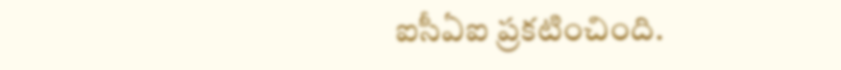ఐసీఏఐ ప్రకటించింది.